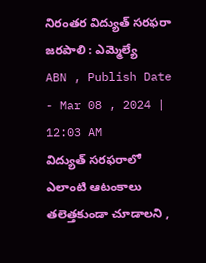నిరంతర విద్యుత్ సరఫరా జరపాలి : ఎమ్మెల్యే
ABN , Publish Date - Mar 08 , 2024 | 12:03 AM
విద్యుత్ సరఫరాలో ఎలాంటి ఆటంకాలు తలెత్తకుండా చూడాలని ,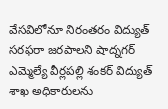వేసవిలోనూ నిరంతరం విద్యుత్ సరఫరా జరపాలని షాద్నగర్ ఎమ్మెల్యే వీర్లపల్లి శంకర్ విద్యుత్ శాఖ అధికారులను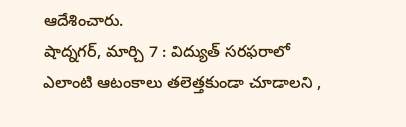ఆదేశించారు.
షాద్నగర్, మార్చి 7 : విద్యుత్ సరఫరాలో ఎలాంటి ఆటంకాలు తలెత్తకుండా చూడాలని ,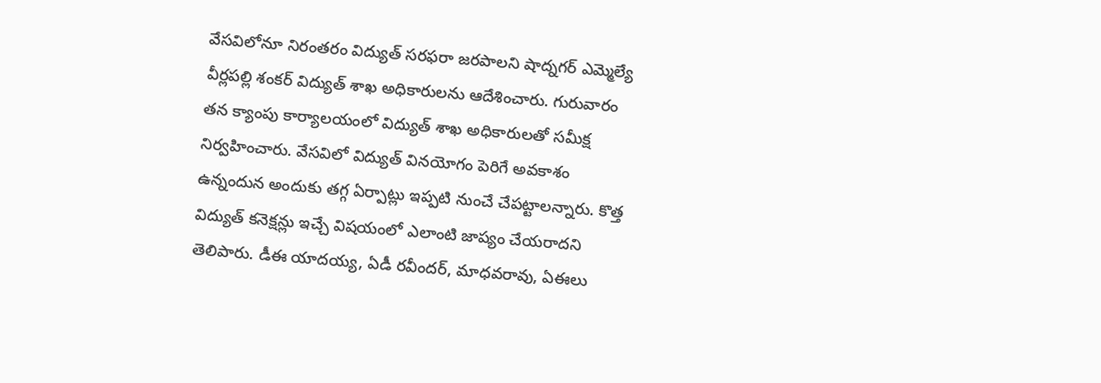వేసవిలోనూ నిరంతరం విద్యుత్ సరఫరా జరపాలని షాద్నగర్ ఎమ్మెల్యే వీర్లపల్లి శంకర్ విద్యుత్ శాఖ అధికారులను ఆదేశించారు. గురువారం తన క్యాంపు కార్యాలయంలో విద్యుత్ శాఖ అధికారులతో సమీక్ష నిర్వహించారు. వేసవిలో విద్యుత్ వినయోగం పెరిగే అవకాశం ఉన్నందున అందుకు తగ్గ ఏర్పాట్లు ఇప్పటి నుంచే చేపట్టాలన్నారు. కొత్త విద్యుత్ కనెక్షన్లు ఇచ్చే విషయంలో ఎలాంటి జాప్యం చేయరాదని తెలిపారు. డీఈ యాదయ్య, ఏడీ రవీందర్, మాధవరావు, ఏఈలు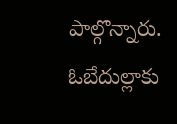పాల్గొన్నారు.
ఓబేదుల్లాకు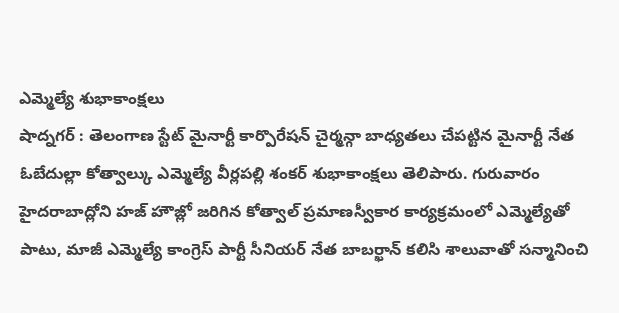ఎమ్మెల్యే శుభాకాంక్షలు
షాద్నగర్ : తెలంగాణ స్టేట్ మైనార్టీ కార్పొరేషన్ చైర్మన్గా బాధ్యతలు చేపట్టిన మైనార్టీ నేత ఓబేదుల్లా కోత్వాల్కు ఎమ్మెల్యే వీర్లపల్లి శంకర్ శుభాకాంక్షలు తెలిపారు. గురువారం హైదరాబాద్లోని హజ్ హౌజ్లో జరిగిన కోత్వాల్ ప్రమాణస్వీకార కార్యక్రమంలో ఎమ్మెల్యేతో పాటు, మాజీ ఎమ్మెల్యే కాంగ్రెస్ పార్టీ సీనియర్ నేత బాబర్ఖాన్ కలిసి శాలువాతో సన్మానించి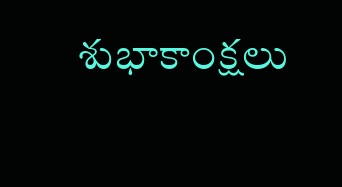శుభాకాంక్షలు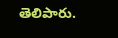తెలిపారు.